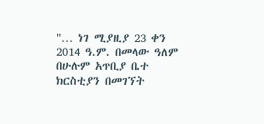"… ነገ ሚያዚያ 23 ቀን 2014 ዓ.ም. በመላው ዓለም በሁሉም አጥቢያ ቤተ ክርስቲያን በመገኘት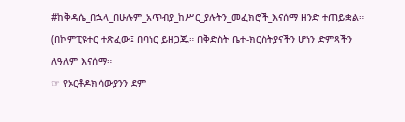#ከቅዳሴ_በኋላ_በሁሉም_አጥብያ_ከሥር_ያሉትን_መፈክሮች_እናሰማ ዘንድ ተጠይቋል። (በኮምፒዩተር ተጽፈው፤ በባነር ይዘጋጁ። በቅድስት ቤተ-ክርስትያናችን ሆነን ድምጻችን ለዓለም እናሰማ።
☞ የኦርቶዶክሳውያንን ደም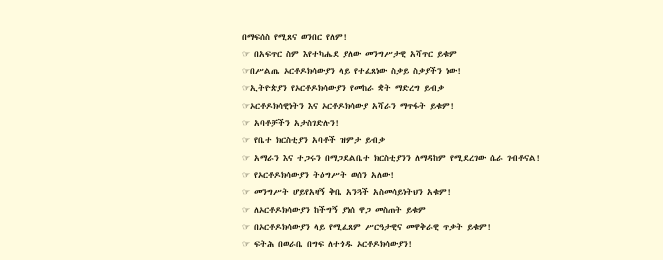በማፍሰስ የሚጸና ወንበር የለም!
☞ በአፍጥር ስም እየተካሔደ ያለው መንግሥታዊ አሻጥር ይቁም
☞በሥልጤ ኦርቶዶክሳውያን ላይ የተፈጸነው ስቃይ ስቃያችን ነው!
☞ኢትዮጵያን የኦርቶዶክሳውያን የመከራ ቋት ማድረግ ይብቃ
☞ኦርቶዶክሳዊነትን እና ኦርቶዶክሳውያ አሻራን ማጥፋት ይቁም!
☞ አባቶቻችን አታስገድሉን!
☞ የቤተ ክርስቲያን አባቶች ዝምታ ይብቃ
☞ አማራን እና ተጋሩን በማጋደልቤተ ክርስቲያንን ለማዳከም የሚደረገው ሴራ ገብቶናል!
☞ የኦርቶዶክሳውያን ትዕግሥት ወሰን አለው!
☞ መንግሥት ሆይየአዛኝ ቅቤ አንጓች አስመሳይነትህን አቁም!
☞ ለኦርቶዶክሳውያን ከችግኝ ያነሰ ዋጋ መስጠት ይቁም
☞ በኦርቶዶክሳውያን ላይ የሚፈጸም ሥርዓታዊና መዋቅራዊ ጥቃት ይቁም!
☞ ፍትሕ በወራቤ በግፍ ለተጎዱ ኦርቶዶክሳውያን!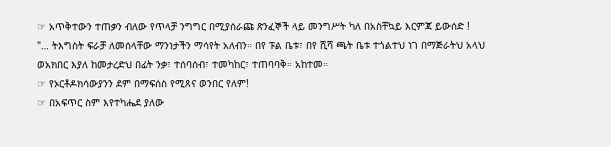☞ አጥቅተውን ተጠቃን ብለው የጥላቻ ንግግር በሚያሰራጩ ጽንፈኞች ላይ መንግሥት ካለ በአስቸኳይ እርምጃ ይውሰድ !
"… ትእግስት ፍራቻ ለመሰላቸው ማንነታችን ማሳየት አለብን። በየ ፑል ቤቱ፣ በየ ሺሻ ጫት ቤቱ ተጎልተህ ነገ በማጅራትህ አላህ ወአክበር እያለ ከመታረድህ በፊት ንቃ፣ ተሰባሰብ፣ ተመካከር፣ ተጠባባቅ። አከተመ።
☞ የኦርቶዶክሳውያንን ደም በማፍሰስ የሚጸና ወንበር የለም!
☞ በአፍጥር ስም እየተካሔደ ያለው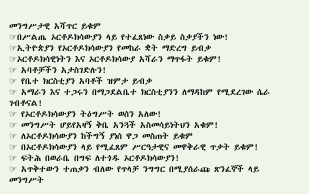መንግሥታዊ አሻጥር ይቁም
☞በሥልጤ ኦርቶዶክሳውያን ላይ የተፈጸነው ስቃይ ስቃያችን ነው!
☞ኢትዮጵያን የኦርቶዶክሳውያን የመከራ ቋት ማድረግ ይብቃ
☞ኦርቶዶክሳዊነትን እና ኦርቶዶክሳውያ አሻራን ማጥፋት ይቁም!
☞ አባቶቻችን አታስገድሉን!
☞ የቤተ ክርስቲያን አባቶች ዝምታ ይብቃ
☞ አማራን እና ተጋሩን በማጋደልቤተ ክርስቲያንን ለማዳከም የሚደረገው ሴራ ገብቶናል!
☞ የኦርቶዶክሳውያን ትዕግሥት ወሰን አለው!
☞ መንግሥት ሆይየአዛኝ ቅቤ አንጓች አስመሳይነትህን አቁም!
☞ ለኦርቶዶክሳውያን ከችግኝ ያነሰ ዋጋ መስጠት ይቁም
☞ በኦርቶዶክሳውያን ላይ የሚፈጸም ሥርዓታዊና መዋቅራዊ ጥቃት ይቁም!
☞ ፍትሕ በወራቤ በግፍ ለተጎዱ ኦርቶዶክሳውያን!
☞ አጥቅተውን ተጠቃን ብለው የጥላቻ ንግግር በሚያሰራጩ ጽንፈኞች ላይ መንግሥት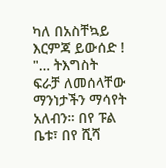ካለ በአስቸኳይ እርምጃ ይውሰድ !
"… ትእግስት ፍራቻ ለመሰላቸው ማንነታችን ማሳየት አለብን። በየ ፑል ቤቱ፣ በየ ሺሻ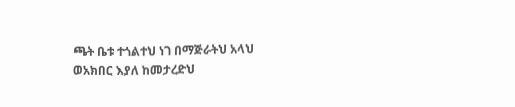ጫት ቤቱ ተጎልተህ ነገ በማጅራትህ አላህ ወአክበር እያለ ከመታረድህ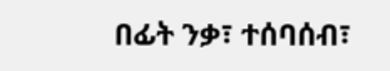በፊት ንቃ፣ ተሰባሰብ፣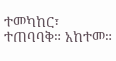ተመካከር፣ ተጠባባቅ። አከተመ።